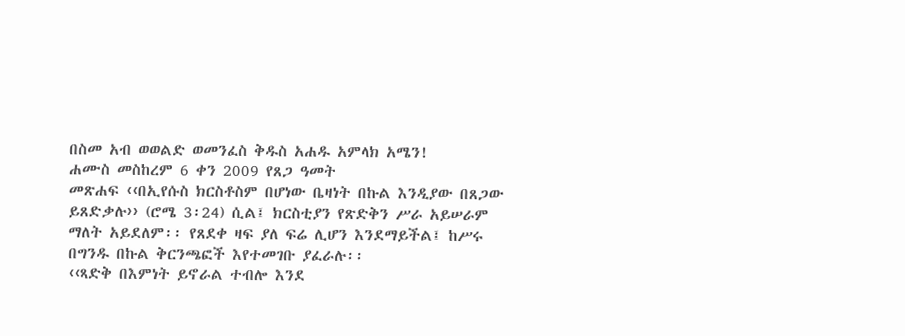በስመ አብ ወወልድ ወመንፈስ ቅዱስ አሐዱ አምላክ አሜን!
ሐሙስ መስከረም 6 ቀን 2009 የጸጋ ዓመት
መጽሐፍ ‹‹በኢየሱስ ክርስቶስም በሆነው ቤዛነት በኩል እንዲያው በጸጋው ይጸድቃሉ›› (ሮሜ 3፡24) ሲል፤ ክርስቲያን የጽድቅን ሥራ አይሠራም ማለት አይደለም፡፡ የጸደቀ ዛፍ ያለ ፍሬ ሊሆን እንደማይችል፤ ከሥሩ በግንዱ በኩል ቅርንጫፎች እየተመገቡ ያፈራሉ፡፡
‹‹ጻድቅ በእምነት ይኖራል ተብሎ እንደ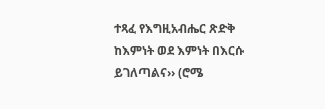ተጻፈ የእግዚአብሔር ጽድቅ ከእምነት ወደ እምነት በእርሱ ይገለጣልና›› (ሮሜ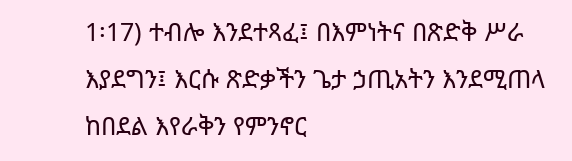1፡17) ተብሎ እንደተጻፈ፤ በእምነትና በጽድቅ ሥራ እያደግን፤ እርሱ ጽድቃችን ጌታ ኃጢአትን እንደሚጠላ ከበደል እየራቅን የምንኖር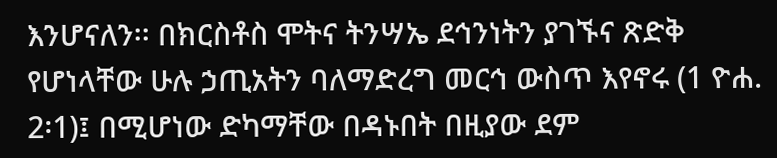እንሆናለን፡፡ በክርስቶስ ሞትና ትንሣኤ ደኅንነትን ያገኙና ጽድቅ የሆነላቸው ሁሉ ኃጢአትን ባለማድረግ መርኅ ውስጥ እየኖሩ (1 ዮሐ. 2፡1)፤ በሚሆነው ድካማቸው በዳኑበት በዚያው ደም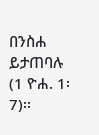በንስሐ ይታጠባሉ (1 ዮሐ. 1፡7)፡፡